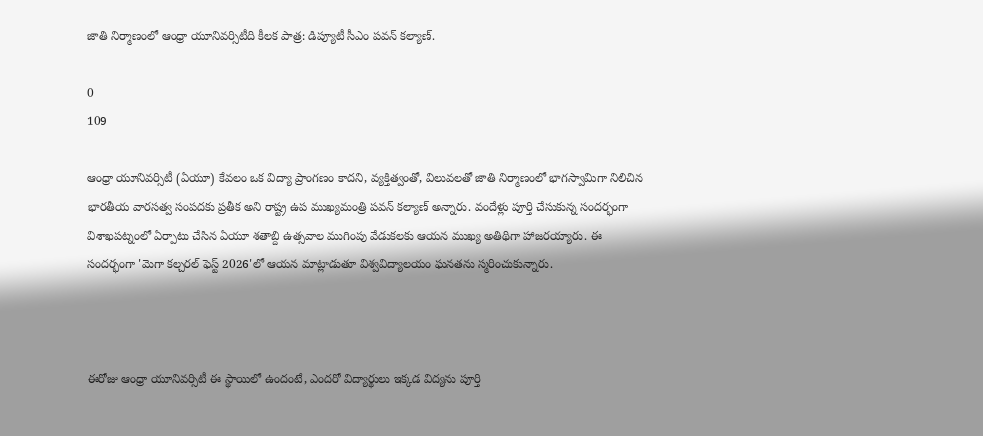జాతి నిర్మాణంలో ఆంధ్రా యూనివర్సిటీది కీలక పాత్ర: డిప్యూటీ సీఎం పవన్ కల్యాణ్.

0
109

ఆంధ్రా యూనివర్సిటీ (ఏయూ) కేవలం ఒక విద్యా ప్రాంగణం కాదని, వ్యక్తిత్వంతో, విలువలతో జాతి నిర్మాణంలో భాగస్వామిగా నిలిచిన భారతీయ వారసత్వ సంపదకు ప్రతీక అని రాష్ట్ర ఉప ముఖ్యమంత్రి పవన్ కల్యాణ్ అన్నారు. వందేళ్లు పూర్తి చేసుకున్న సందర్భంగా విశాఖపట్నంలో ఏర్పాటు చేసిన ఏయూ శతాబ్ది ఉత్సవాల ముగింపు వేడుకలకు ఆయన ముఖ్య అతిథిగా హాజరయ్యారు. ఈ సందర్భంగా 'మెగా కల్చరల్ ఫెస్ట్ 2026'లో ఆయన మాట్లాడుతూ విశ్వవిద్యాలయం ఘనతను స్మరించుకున్నారు.



ఈరోజు ఆంధ్రా యూనివర్సిటీ ఈ స్థాయిలో ఉందంటే, ఎందరో విద్యార్థులు ఇక్కడ విద్యను పూర్తి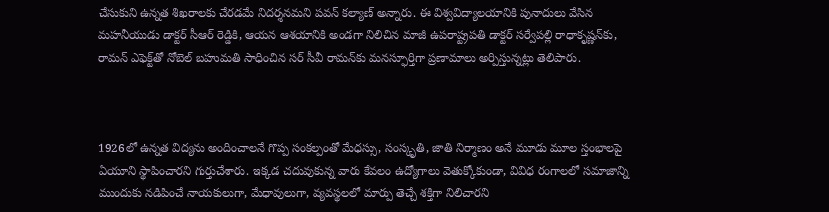చేసుకుని ఉన్నత శిఖరాలకు చేరడమే నిదర్శనమని పవన్ కల్యాణ్ అన్నారు. ఈ విశ్వవిద్యాలయానికి పునాదులు వేసిన మహనీయుడు డాక్టర్ సీఆర్ రెడ్డికి, ఆయన ఆశయానికి అండగా నిలిచిన మాజీ ఉపరాష్ట్రపతి డాక్టర్ సర్వేపల్లి రాధాకృష్ణన్‌కు, రామన్ ఎఫెక్ట్‌తో నోబెల్ బహుమతి సాధించిన సర్ సీవీ రామన్‌కు మనస్ఫూర్తిగా ప్రణామాలు అర్పిస్తున్నట్లు తెలిపారు.



1926లో ఉన్నత విద్యను అందించాలనే గొప్ప సంకల్పంతో మేధస్సు, సంస్కృతి, జాతి నిర్మాణం అనే మూడు మూల స్తంభాలపై ఏయూని స్థాపించారని గుర్తుచేశారు. ఇక్కడ చదువుకున్న వారు కేవలం ఉద్యోగాలు వెతుక్కోకుండా, వివిధ రంగాలలో సమాజాన్ని ముందుకు నడిపించే నాయకులుగా, మేధావులుగా, వ్యవస్థలలో మార్పు తెచ్చే శక్తిగా నిలిచారని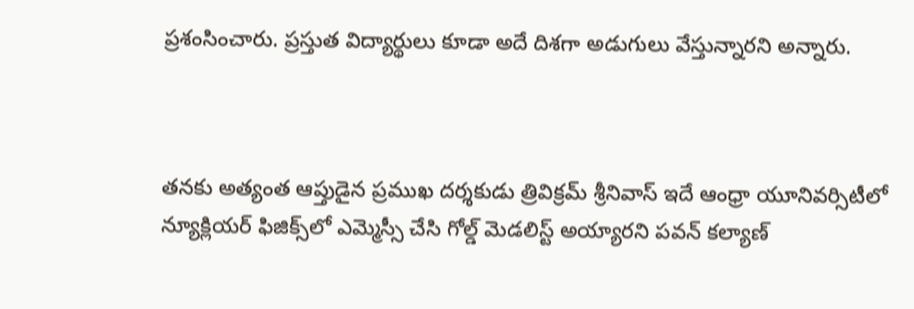ప్రశంసించారు. ప్రస్తుత విద్యార్థులు కూడా అదే దిశగా అడుగులు వేస్తున్నారని అన్నారు.



తనకు అత్యంత ఆప్తుడైన ప్రముఖ దర్శకుడు త్రివిక్రమ్ శ్రీనివాస్ ఇదే ఆంధ్రా యూనివర్సిటీలో న్యూక్లియర్ ఫిజిక్స్‌లో ఎమ్మెస్సీ చేసి గోల్డ్ మెడలిస్ట్ అయ్యారని పవన్ కల్యాణ్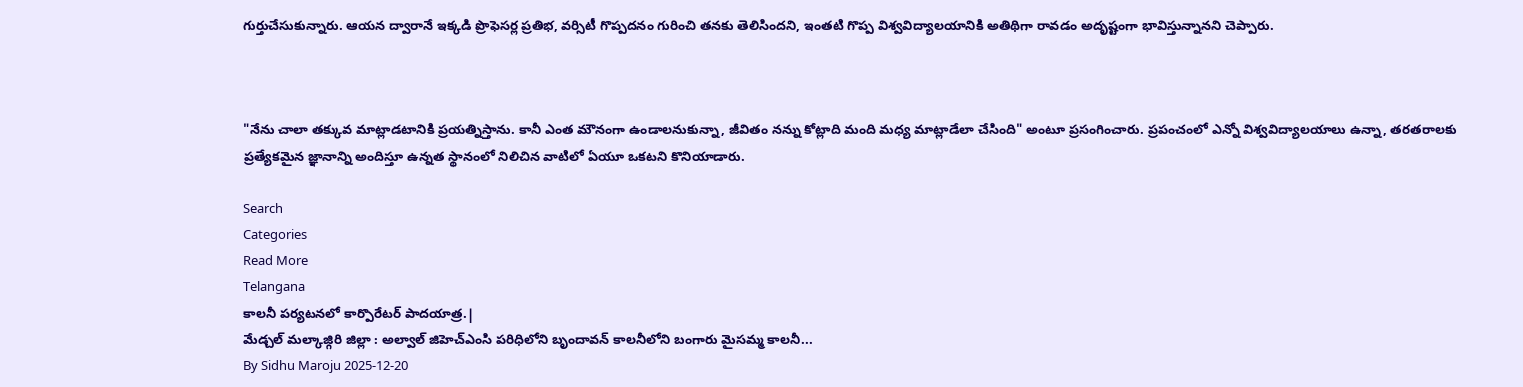గుర్తుచేసుకున్నారు. ఆయన ద్వారానే ఇక్కడి ప్రొఫెసర్ల ప్రతిభ, వర్సిటీ గొప్పదనం గురించి తనకు తెలిసిందని, ఇంతటి గొప్ప విశ్వవిద్యాలయానికి అతిథిగా రావడం అదృష్టంగా భావిస్తున్నానని చెప్పారు.



"నేను చాలా తక్కువ మాట్లాడటానికి ప్రయత్నిస్తాను. కానీ ఎంత మౌనంగా ఉండాలనుకున్నా, జీవితం నన్ను కోట్లాది మంది మధ్య మాట్లాడేలా చేసింది" అంటూ ప్రసంగించారు. ప్రపంచంలో ఎన్నో విశ్వవిద్యాలయాలు ఉన్నా, తరతరాలకు ప్రత్యేకమైన జ్ఞానాన్ని అందిస్తూ ఉన్నత స్థానంలో నిలిచిన వాటిలో ఏయూ ఒకటని కొనియాడారు.

Search
Categories
Read More
Telangana
కాలనీ పర్యటనలో కార్పొరేటర్ పాదయాత్ర.|
మేడ్చల్ మల్కాజ్గిరి జిల్లా : అల్వాల్ జిహెచ్ఎంసి పరిధిలోని బృందావన్ కాలనీలోని బంగారు మైసమ్మ కాలనీ...
By Sidhu Maroju 2025-12-20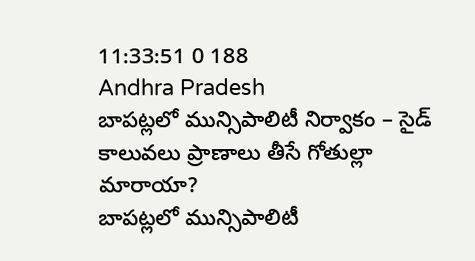11:33:51 0 188
Andhra Pradesh
బాపట్లలో మున్సిపాలిటీ నిర్వాకం – సైడ్ కాలువలు ప్రాణాలు తీసే గోతుల్లా మారాయా?
బాపట్లలో మున్సిపాలిటీ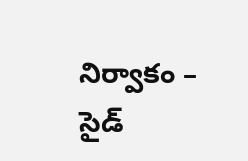నిర్వాకం – సైడ్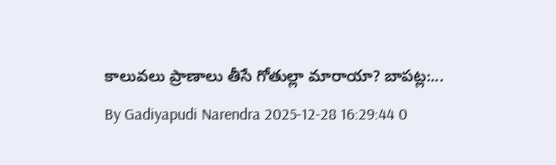కాలువలు ప్రాణాలు తీసే గోతుల్లా మారాయా? బాపట్ల:...
By Gadiyapudi Narendra 2025-12-28 16:29:44 0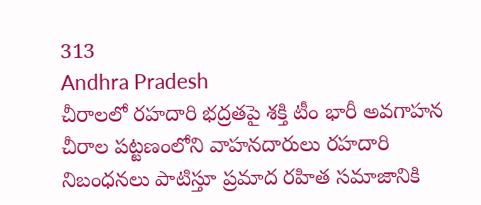313
Andhra Pradesh
చీరాలలో రహదారి భద్రతపై శక్తి టీం భారీ అవగాహన
చీరాల పట్టణంలోని వాహనదారులు రహదారి నిబంధనలు పాటిస్తూ ప్రమాద రహిత సమాజానికి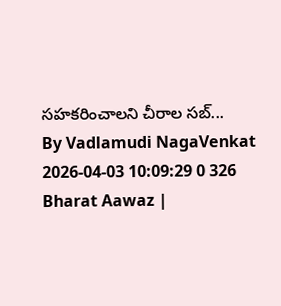సహకరించాలని చీరాల సబ్...
By Vadlamudi NagaVenkat 2026-04-03 10:09:29 0 326
Bharat Aawaz |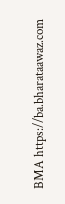BMA https://ba.bharataawaz.com